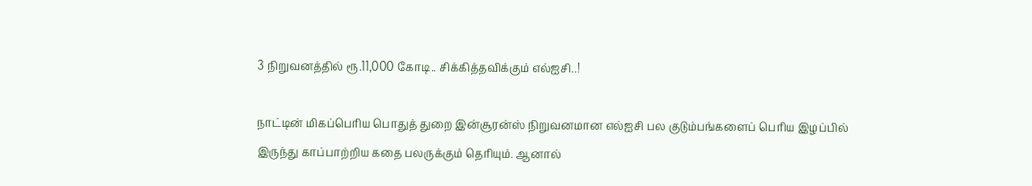3 நிறுவனத்தில் ரூ.11,000 கோடி.. சிக்கித்தவிக்கும் எல்ஐசி..!

நாட்டின் மிகப்பெரிய பொதுத் துறை இன்சூரன்ஸ் நிறுவனமான எல்ஐசி பல குடும்பங்களைப் பெரிய இழப்பில் இருந்து காப்பாற்றிய கதை பலருக்கும் தெரியும். ஆனால்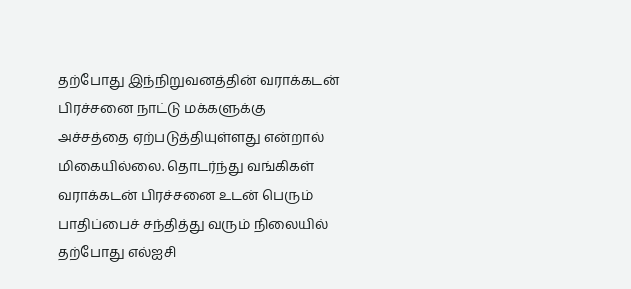தற்போது இந்நிறுவனத்தின் வராக்கடன் பிரச்சனை நாட்டு மக்களுக்கு அச்சத்தை ஏற்படுத்தியுள்ளது என்றால் மிகையில்லை. தொடர்ந்து வங்கிகள் வராக்கடன் பிரச்சனை உடன் பெரும் பாதிப்பைச் சந்தித்து வரும் நிலையில் தற்போது எல்ஐசி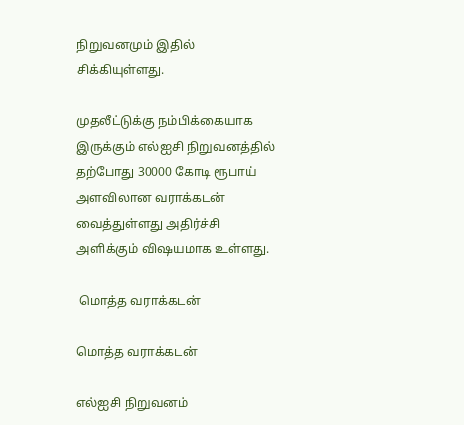நிறுவனமும் இதில் சிக்கியுள்ளது.

முதலீட்டுக்கு நம்பிக்கையாக இருக்கும் எல்ஐசி நிறுவனத்தில் தற்போது 30000 கோடி ரூபாய் அளவிலான வராக்கடன் வைத்துள்ளது அதிர்ச்சி அளிக்கும் விஷயமாக உள்ளது.

 மொத்த வராக்கடன்

மொத்த வராக்கடன்

எல்ஐசி நிறுவனம்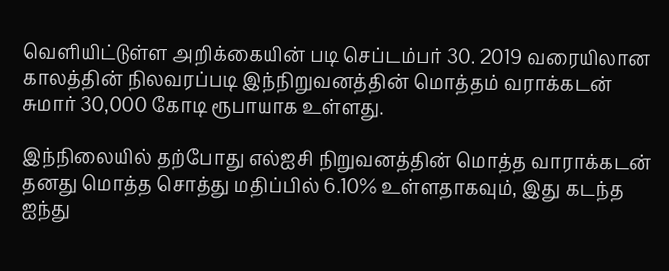வெளியிட்டுள்ள அறிக்கையின் படி செப்டம்பர் 30. 2019 வரையிலான காலத்தின் நிலவரப்படி இந்நிறுவனத்தின் மொத்தம் வராக்கடன் சுமார் 30,000 கோடி ரூபாயாக உள்ளது.

இந்நிலையில் தற்போது எல்ஐசி நிறுவனத்தின் மொத்த வாராக்கடன் தனது மொத்த சொத்து மதிப்பில் 6.10% உள்ளதாகவும், இது கடந்த ஐந்து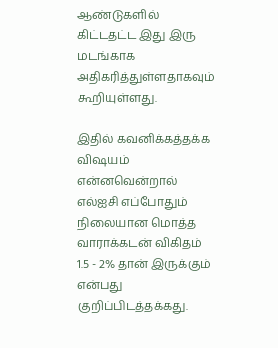ஆண்டுகளில் கிட்டதட்ட இது இரு மடங்காக அதிகரித்துள்ளதாகவும் கூறியுள்ளது.

இதில் கவனிக்கத்தக்க விஷயம் என்னவென்றால் எல்ஐசி எப்போதும் நிலையான மொத்த வாராக்கடன் விகிதம் 1.5 - 2% தான் இருக்கும் என்பது குறிப்பிடத்தக்கது.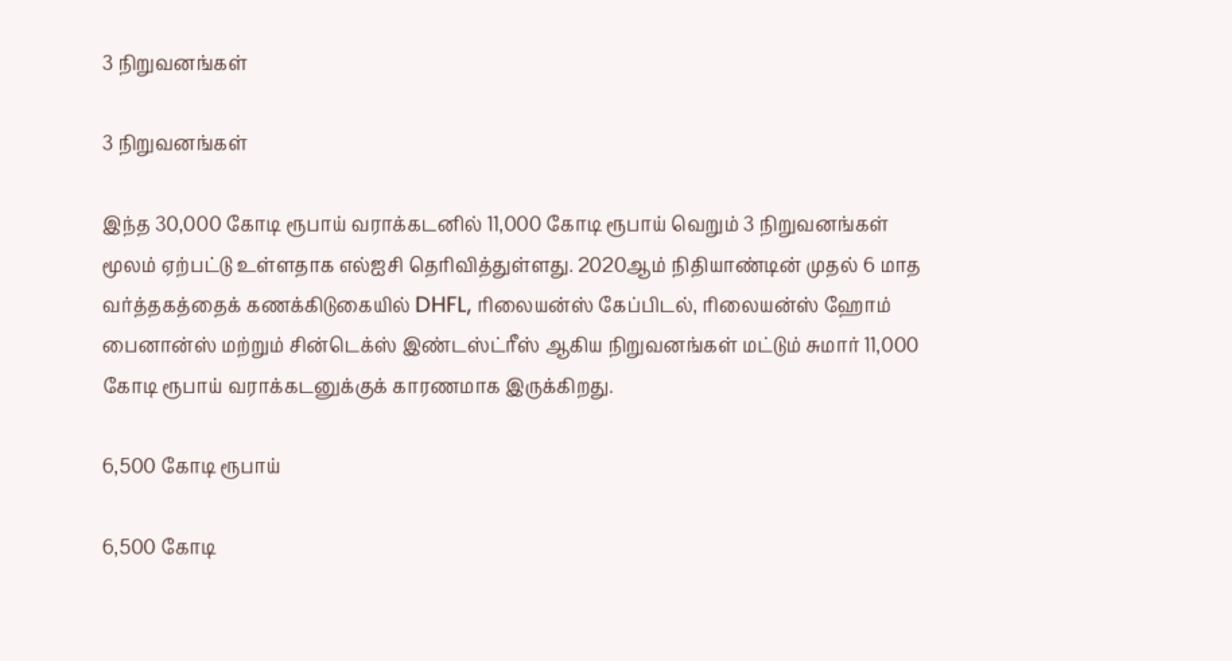3 நிறுவனங்கள்

3 நிறுவனங்கள்

இந்த 30,000 கோடி ரூபாய் வராக்கடனில் 11,000 கோடி ரூபாய் வெறும் 3 நிறுவனங்கள் மூலம் ஏற்பட்டு உள்ளதாக எல்ஐசி தெரிவித்துள்ளது. 2020ஆம் நிதியாண்டின் முதல் 6 மாத வர்த்தகத்தைக் கணக்கிடுகையில் DHFL, ரிலையன்ஸ் கேப்பிடல், ரிலையன்ஸ் ஹோம் பைனான்ஸ் மற்றும் சின்டெக்ஸ் இண்டஸ்ட்ரீஸ் ஆகிய நிறுவனங்கள் மட்டும் சுமார் 11,000 கோடி ரூபாய் வராக்கடனுக்குக் காரணமாக இருக்கிறது.

6,500 கோடி ரூபாய்

6,500 கோடி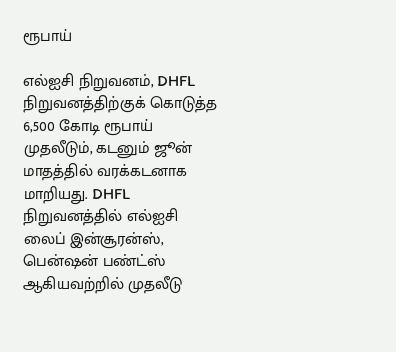ரூபாய்

எல்ஐசி நிறுவனம், DHFL நிறுவனத்திற்குக் கொடுத்த 6,500 கோடி ரூபாய் முதலீடும், கடனும் ஜூன் மாதத்தில் வரக்கடனாக மாறியது. DHFL நிறுவனத்தில் எல்ஐசி லைப் இன்சூரன்ஸ், பென்ஷன் பண்ட்ஸ் ஆகியவற்றில் முதலீடு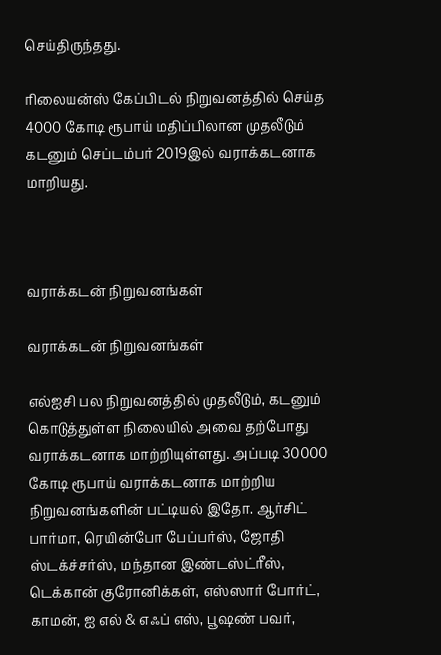செய்திருந்தது.

ரிலையன்ஸ் கேப்பிடல் நிறுவனத்தில் செய்த 4000 கோடி ரூபாய் மதிப்பிலான முதலீடும் கடனும் செப்டம்பர் 2019இல் வராக்கடனாக மாறியது.



வராக்கடன் நிறுவனங்கள்

வராக்கடன் நிறுவனங்கள்

எல்ஐசி பல நிறுவனத்தில் முதலீடும், கடனும் கொடுத்துள்ள நிலையில் அவை தற்போது வராக்கடனாக மாற்றியுள்ளது. அப்படி 30000 கோடி ரூபாய் வராக்கடனாக மாற்றிய நிறுவனங்களின் பட்டியல் இதோ. ஆர்சிட் பார்மா, ரெயின்போ பேப்பர்ஸ், ஜோதி ஸ்டக்ச்சர்ஸ், மந்தான இண்டஸ்ட்ரீஸ், டெக்கான் குரோனிக்கள், எஸ்ஸார் போர்ட், காமன், ஐ எல் & எஃப் எஸ், பூஷண் பவர்,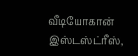வீடியோகான் இஸ்டஸ்ட்ரீஸ்,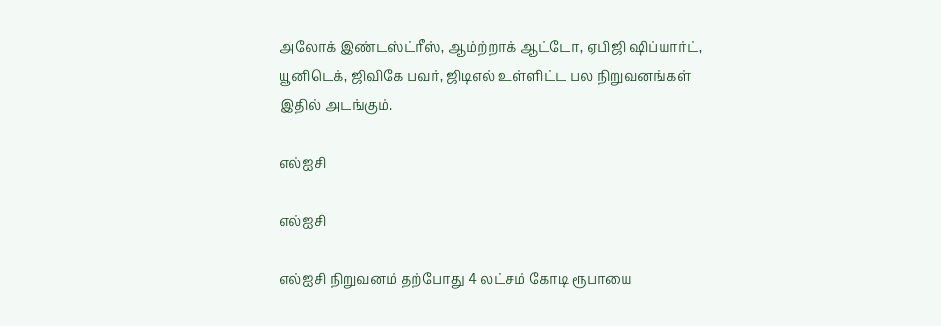அலோக் இண்டஸ்ட்ரீஸ், ஆம்ற்றாக் ஆட்டோ, ஏபிஜி ஷிப்யார்ட், யூனிடெக், ஜிவிகே பவர், ஜிடிஎல் உள்ளிட்ட பல நிறுவனங்கள் இதில் அடங்கும்.

எல்ஐசி

எல்ஐசி

எல்ஐசி நிறுவனம் தற்போது 4 லட்சம் கோடி ரூபாயை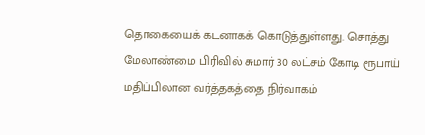தொகையைக் கடனாகக் கொடுத்துள்ளது. சொத்து மேலாண்மை பிரிவில் சுமார் 30 லட்சம் கோடி ரூபாய் மதிப்பிலான வர்த்தகத்தை நிர்வாகம்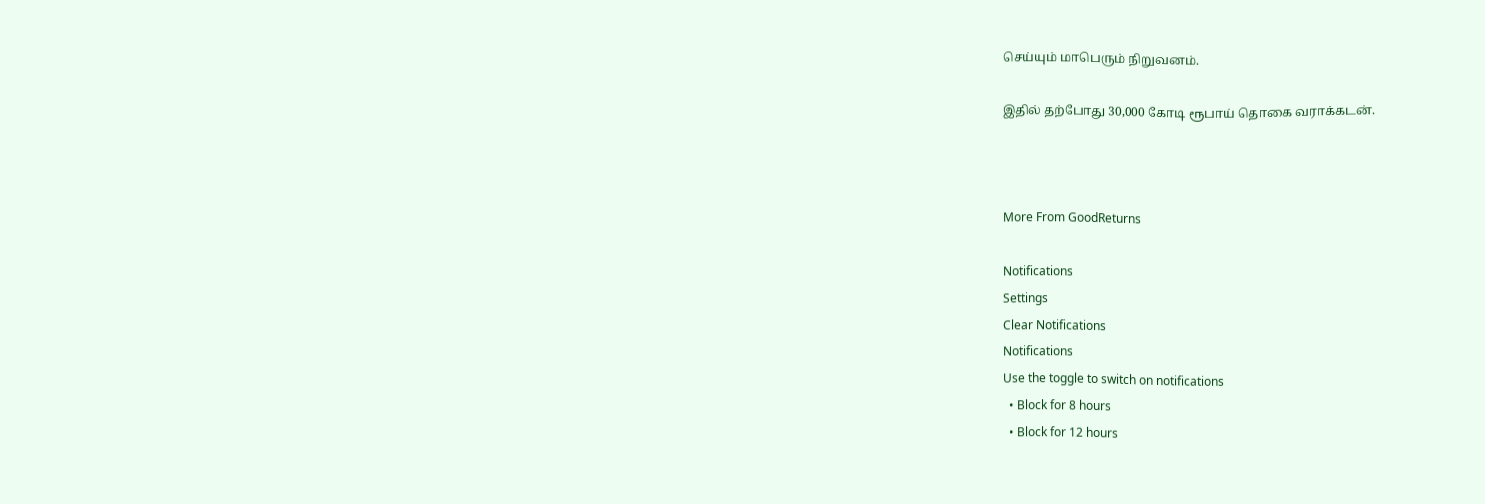செய்யும் மாபெரும் நிறுவனம்.

இதில் தற்போது 30,000 கோடி ரூபாய் தொகை வராக்கடன்.



More From GoodReturns

Notifications
Settings
Clear Notifications
Notifications
Use the toggle to switch on notifications
  • Block for 8 hours
  • Block for 12 hours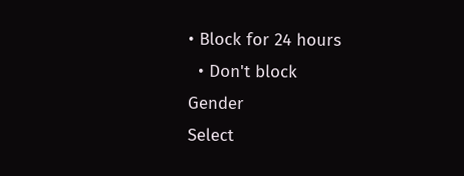• Block for 24 hours
  • Don't block
Gender
Select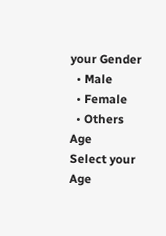your Gender
  • Male
  • Female
  • Others
Age
Select your Age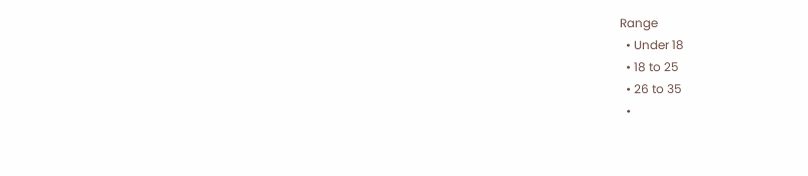Range
  • Under 18
  • 18 to 25
  • 26 to 35
  •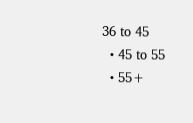36 to 45
  • 45 to 55
  • 55+